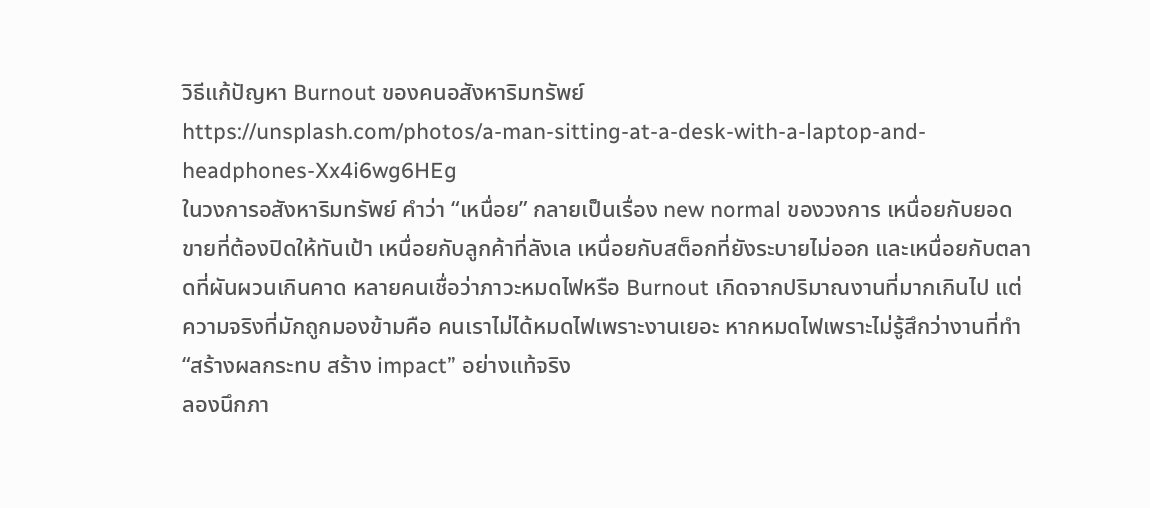วิธีแก้ปัญหา Burnout ของคนอสังหาริมทรัพย์
https://unsplash.com/photos/a-man-sitting-at-a-desk-with-a-laptop-and-headphones-Xx4i6wg6HEg
ในวงการอสังหาริมทรัพย์ คำว่า “เหนื่อย” กลายเป็นเรื่อง new normal ของวงการ เหนื่อยกับยอดขายที่ต้องปิดให้ทันเป้า เหนื่อยกับลูกค้าที่ลังเล เหนื่อยกับสต็อกที่ยังระบายไม่ออก และเหนื่อยกับตลาดที่ผันผวนเกินคาด หลายคนเชื่อว่าภาวะหมดไฟหรือ Burnout เกิดจากปริมาณงานที่มากเกินไป แต่ความจริงที่มักถูกมองข้ามคือ คนเราไม่ได้หมดไฟเพราะงานเยอะ หากหมดไฟเพราะไม่รู้สึกว่างานที่ทำ “สร้างผลกระทบ สร้าง impact” อย่างแท้จริง
ลองนึกภา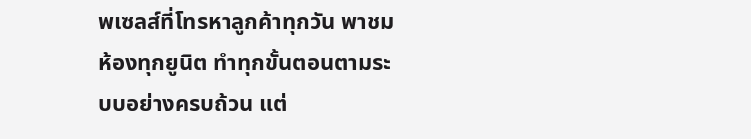พเซลส์ที่โทรหาลูกค้าทุกวัน พาชมห้องทุกยูนิต ทำทุกขั้นตอนตามระบบอย่างครบถ้วน แต่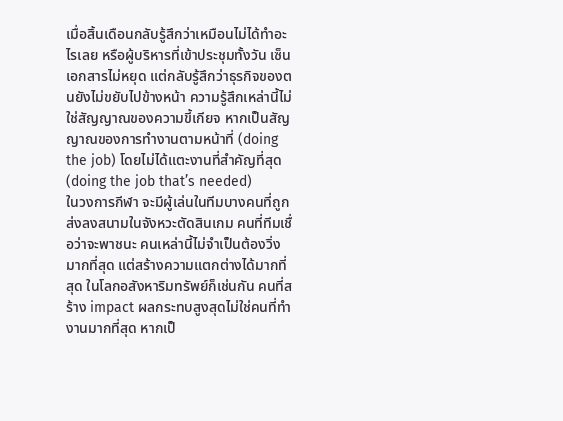เมื่อสิ้นเดือนกลับรู้สึกว่าเหมือนไม่ได้ทำอะไรเลย หรือผู้บริหารที่เข้าประชุมทั้งวัน เซ็นเอกสารไม่หยุด แต่กลับรู้สึกว่าธุรกิจของตนยังไม่ขยับไปข้างหน้า ความรู้สึกเหล่านี้ไม่ใช่สัญญาณของความขี้เกียจ หากเป็นสัญญาณของการทำงานตามหน้าที่ (doing the job) โดยไม่ได้แตะงานที่สำคัญที่สุด (doing the job that’s needed)
ในวงการกีฬา จะมีผู้เล่นในทีมบางคนที่ถูกส่งลงสนามในจังหวะตัดสินเกม คนที่ทีมเชื่อว่าจะพาชนะ คนเหล่านี้ไม่จำเป็นต้องวิ่งมากที่สุด แต่สร้างความแตกต่างได้มากที่สุด ในโลกอสังหาริมทรัพย์ก็เช่นกัน คนที่สร้าง impact ผลกระทบสูงสุดไม่ใช่คนที่ทำงานมากที่สุด หากเป็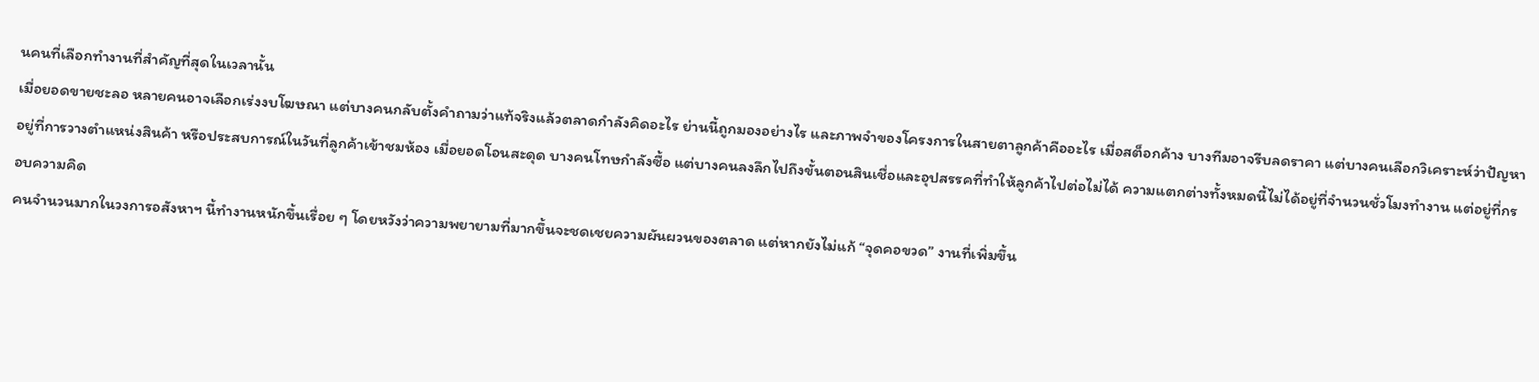นคนที่เลือกทำงานที่สำคัญที่สุดในเวลานั้น
เมื่อยอดขายชะลอ หลายคนอาจเลือกเร่งงบโฆษณา แต่บางคนกลับตั้งคำถามว่าแท้จริงแล้วตลาดกำลังคิดอะไร ย่านนี้ถูกมองอย่างไร และภาพจำของโครงการในสายตาลูกค้าคืออะไร เมื่อสต็อกค้าง บางทีมอาจรีบลดราคา แต่บางคนเลือกวิเคราะห์ว่าปัญหาอยู่ที่การวางตำแหน่งสินค้า หรือประสบการณ์ในวันที่ลูกค้าเข้าชมห้อง เมื่อยอดโอนสะดุด บางคนโทษกำลังซื้อ แต่บางคนลงลึกไปถึงขั้นตอนสินเชื่อและอุปสรรคที่ทำให้ลูกค้าไปต่อไม่ได้ ความแตกต่างทั้งหมดนี้ไม่ได้อยู่ที่จำนวนชั่วโมงทำงาน แต่อยู่ที่กรอบความคิด
คนจำนวนมากในวงการอสังหาฯ นี้ทำงานหนักขึ้นเรื่อย ๆ โดยหวังว่าความพยายามที่มากขึ้นจะชดเชยความผันผวนของตลาด แต่หากยังไม่แก้ “จุดคอขวด” งานที่เพิ่มขึ้น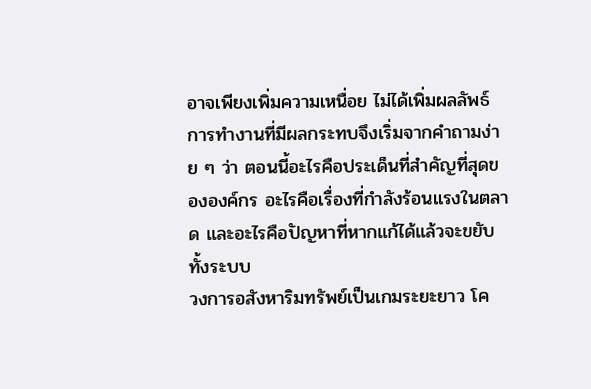อาจเพียงเพิ่มความเหนื่อย ไม่ได้เพิ่มผลลัพธ์ การทำงานที่มีผลกระทบจึงเริ่มจากคำถามง่าย ๆ ว่า ตอนนี้อะไรคือประเด็นที่สำคัญที่สุดขององค์กร อะไรคือเรื่องที่กำลังร้อนแรงในตลาด และอะไรคือปัญหาที่หากแก้ได้แล้วจะขยับทั้งระบบ
วงการอสังหาริมทรัพย์เป็นเกมระยะยาว โค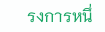รงการหนึ่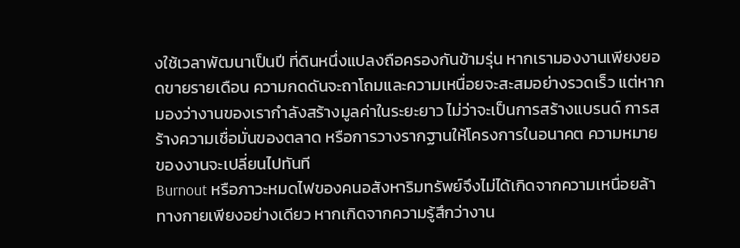งใช้เวลาพัฒนาเป็นปี ที่ดินหนึ่งแปลงถือครองกันข้ามรุ่น หากเรามองงานเพียงยอดขายรายเดือน ความกดดันจะถาโถมและความเหนื่อยจะสะสมอย่างรวดเร็ว แต่หากมองว่างานของเรากำลังสร้างมูลค่าในระยะยาว ไม่ว่าจะเป็นการสร้างแบรนด์ การสร้างความเชื่อมั่นของตลาด หรือการวางรากฐานให้โครงการในอนาคต ความหมายของงานจะเปลี่ยนไปทันที
Burnout หรือภาวะหมดไฟของคนอสังหาริมทรัพย์จึงไม่ได้เกิดจากความเหนื่อยล้าทางกายเพียงอย่างเดียว หากเกิดจากความรู้สึกว่างาน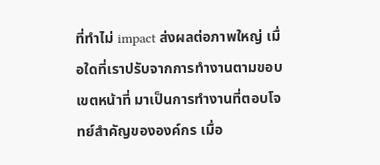ที่ทำไม่ impact ส่งผลต่อภาพใหญ่ เมื่อใดที่เราปรับจากการทำงานตามขอบเขตหน้าที่ มาเป็นการทำงานที่ตอบโจทย์สำคัญขององค์กร เมื่อ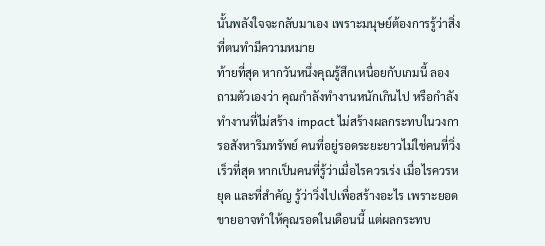นั้นพลังใจจะกลับมาเอง เพราะมนุษย์ต้องการรู้ว่าสิ่งที่ตนทำมีความหมาย
ท้ายที่สุด หากวันหนึ่งคุณรู้สึกเหนื่อยกับเกมนี้ ลองถามตัวเองว่า คุณกำลังทำงานหนักเกินไป หรือกำลังทำงานที่ไม่สร้าง impact ไม่สร้างผลกระทบในวงการอสังหาริมทรัพย์ คนที่อยู่รอดระยะยาวไม่ใช่คนที่วิ่งเร็วที่สุด หากเป็นคนที่รู้ว่าเมื่อไรควรเร่ง เมื่อไรควรหยุด และที่สำคัญ รู้ว่าวิ่งไปเพื่อสร้างอะไร เพราะยอดขายอาจทำให้คุณรอดในเดือนนี้ แต่ผลกระทบ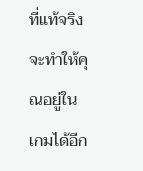ที่แท้จริงจะทำให้คุณอยู่ในเกมได้อีก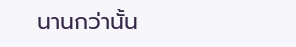นานกว่านั้น